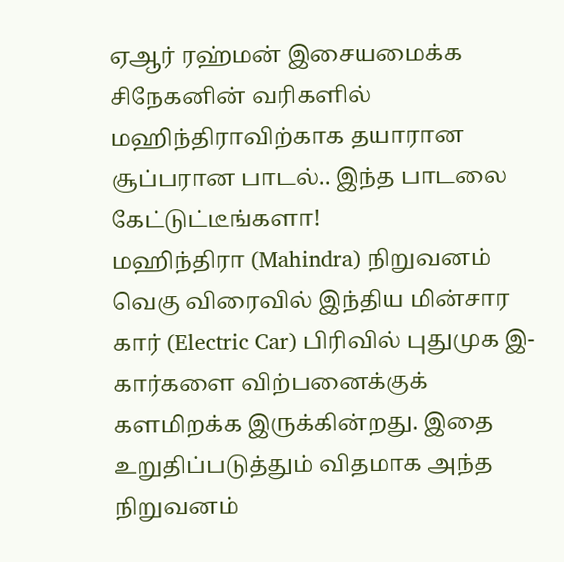ஏஆர் ரஹ்மன் இசையமைக்க சிநேகனின் வரிகளில் மஹிந்திராவிற்காக தயாரான சூப்பரான பாடல்.. இந்த பாடலை கேட்டுட்டீங்களா!
மஹிந்திரா (Mahindra) நிறுவனம் வெகு விரைவில் இந்திய மின்சார கார் (Electric Car) பிரிவில் புதுமுக இ-கார்களை விற்பனைக்குக் களமிறக்க இருக்கின்றது. இதை உறுதிப்படுத்தும் விதமாக அந்த நிறுவனம்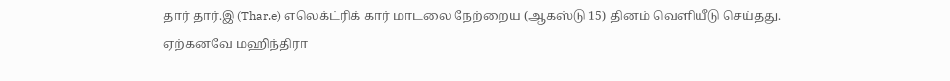தார் தார்.இ (Thar.e) எலெக்ட்ரிக் கார் மாடலை நேற்றைய (ஆகஸ்டு 15) தினம் வெளியீடு செய்தது.
ஏற்கனவே மஹிந்திரா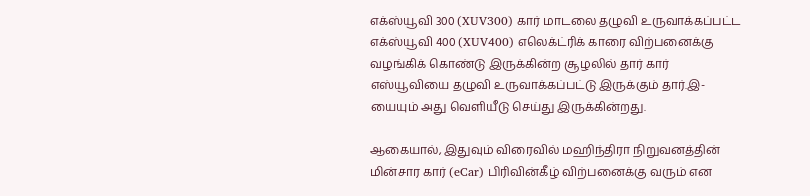எக்ஸ்யூவி 300 (XUV300) கார் மாடலை தழுவி உருவாக்கப்பட்ட எக்ஸ்யூவி 400 (XUV400) எலெக்ட்ரிக் காரை விற்பனைக்கு வழங்கிக் கொண்டு இருக்கின்ற சூழலில் தார் கார் எஸ்யூவியை தழுவி உருவாக்கப்பட்டு இருக்கும் தார்.இ-யையும் அது வெளியீடு செய்து இருக்கின்றது.

ஆகையால், இதுவும் விரைவில் மஹிந்திரா நிறுவனத்தின் மின்சார கார் (eCar) பிரிவின்கீழ் விற்பனைக்கு வரும் என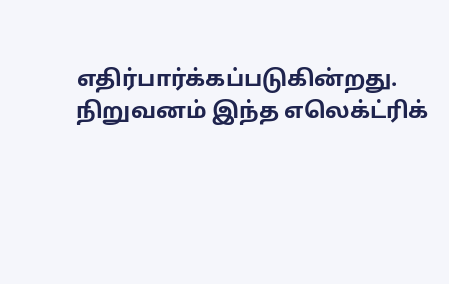எதிர்பார்க்கப்படுகின்றது. நிறுவனம் இந்த எலெக்ட்ரிக்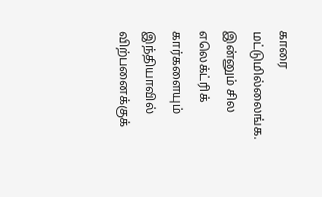காரை மட்டுமில்லைங்க. இன்னும் சில எலெக்ட்ரிக் கார்களையும் இந்தியாவில் விற்பனைக்குக்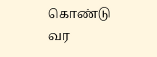கொண்டு வர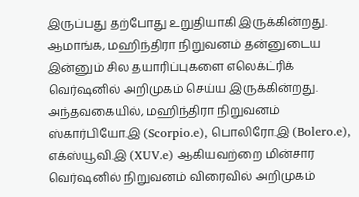இருப்பது தற்போது உறுதியாகி இருக்கின்றது.
ஆமாங்க, மஹிந்திரா நிறுவனம் தன்னுடைய இன்னும் சில தயாரிப்புகளை எலெக்ட்ரிக் வெர்ஷனில் அறிமுகம் செய்ய இருக்கின்றது. அந்தவகையில், மஹிந்திரா நிறுவனம் ஸ்கார்பியோ.இ (Scorpio.e), பொலிரோ.இ (Bolero.e), எக்ஸ்யூவி.இ (XUV.e) ஆகியவற்றை மின்சார வெர்ஷனில் நிறுவனம் விரைவில் அறிமுகம்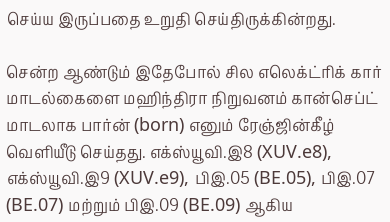செய்ய இருப்பதை உறுதி செய்திருக்கின்றது.

சென்ற ஆண்டும் இதேபோல் சில எலெக்ட்ரிக் கார் மாடல்கைளை மஹிந்திரா நிறுவனம் கான்செப்ட் மாடலாக பார்ன் (born) எனும் ரேஞ்ஜின்கீழ் வெளியீடு செய்தது. எக்ஸ்யூவி.இ8 (XUV.e8), எக்ஸ்யூவி.இ9 (XUV.e9), பிஇ.05 (BE.05), பிஇ.07 (BE.07) மற்றும் பிஇ.09 (BE.09) ஆகிய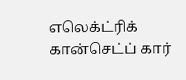எலெக்ட்ரிக் கான்செட்ப் கார்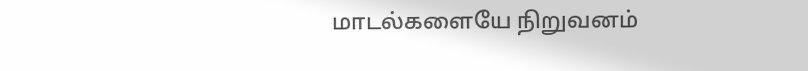மாடல்களையே நிறுவனம்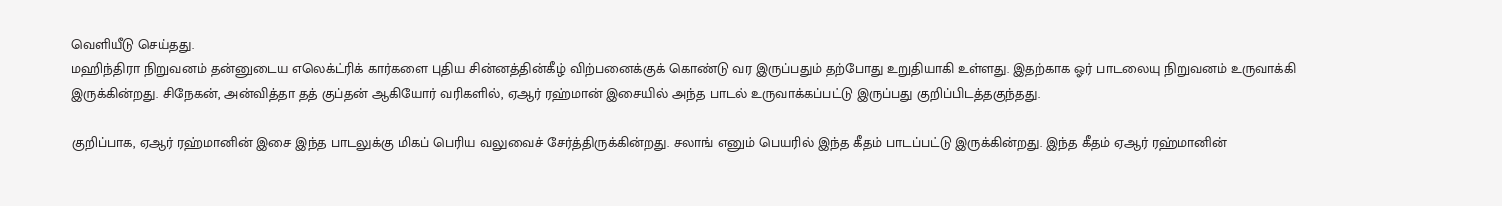வெளியீடு செய்தது.
மஹிந்திரா நிறுவனம் தன்னுடைய எலெக்ட்ரிக் கார்களை புதிய சின்னத்தின்கீழ் விற்பனைக்குக் கொண்டு வர இருப்பதும் தற்போது உறுதியாகி உள்ளது. இதற்காக ஓர் பாடலையு நிறுவனம் உருவாக்கி இருக்கின்றது. சிநேகன், அன்வித்தா தத் குப்தன் ஆகியோர் வரிகளில், ஏஆர் ரஹ்மான் இசையில் அந்த பாடல் உருவாக்கப்பட்டு இருப்பது குறிப்பிடத்தகுந்தது.

குறிப்பாக, ஏஆர் ரஹ்மானின் இசை இந்த பாடலுக்கு மிகப் பெரிய வலுவைச் சேர்த்திருக்கின்றது. சலாங் எனும் பெயரில் இந்த கீதம் பாடப்பட்டு இருக்கின்றது. இந்த கீதம் ஏஆர் ரஹ்மானின்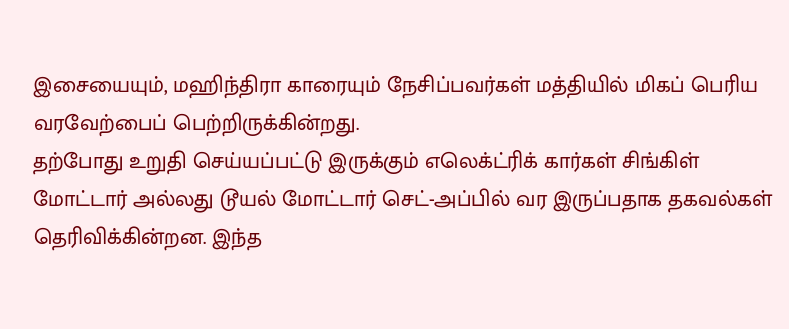இசையையும், மஹிந்திரா காரையும் நேசிப்பவர்கள் மத்தியில் மிகப் பெரிய வரவேற்பைப் பெற்றிருக்கின்றது.
தற்போது உறுதி செய்யப்பட்டு இருக்கும் எலெக்ட்ரிக் கார்கள் சிங்கிள் மோட்டார் அல்லது டூயல் மோட்டார் செட்-அப்பில் வர இருப்பதாக தகவல்கள் தெரிவிக்கின்றன. இந்த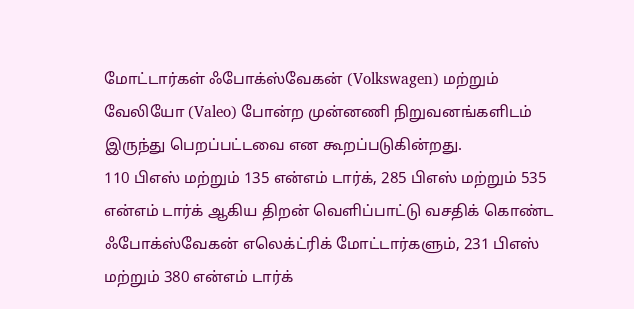மோட்டார்கள் ஃபோக்ஸ்வேகன் (Volkswagen) மற்றும் வேலியோ (Valeo) போன்ற முன்னணி நிறுவனங்களிடம் இருந்து பெறப்பட்டவை என கூறப்படுகின்றது.
110 பிஎஸ் மற்றும் 135 என்எம் டார்க், 285 பிஎஸ் மற்றும் 535 என்எம் டார்க் ஆகிய திறன் வெளிப்பாட்டு வசதிக் கொண்ட ஃபோக்ஸ்வேகன் எலெக்ட்ரிக் மோட்டார்களும், 231 பிஎஸ் மற்றும் 380 என்எம் டார்க்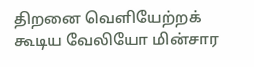திறனை வெளியேற்றக் கூடிய வேலியோ மின்சார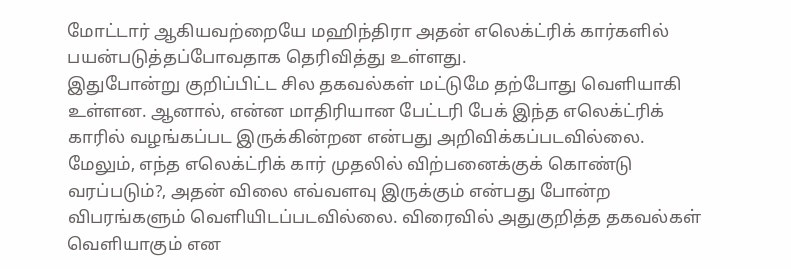மோட்டார் ஆகியவற்றையே மஹிந்திரா அதன் எலெக்ட்ரிக் கார்களில் பயன்படுத்தப்போவதாக தெரிவித்து உள்ளது.
இதுபோன்று குறிப்பிட்ட சில தகவல்கள் மட்டுமே தற்போது வெளியாகி உள்ளன. ஆனால், என்ன மாதிரியான பேட்டரி பேக் இந்த எலெக்ட்ரிக் காரில் வழங்கப்பட இருக்கின்றன என்பது அறிவிக்கப்படவில்லை. மேலும், எந்த எலெக்ட்ரிக் கார் முதலில் விற்பனைக்குக் கொண்டு வரப்படும்?, அதன் விலை எவ்வளவு இருக்கும் என்பது போன்ற விபரங்களும் வெளியிடப்படவில்லை. விரைவில் அதுகுறித்த தகவல்கள் வெளியாகும் என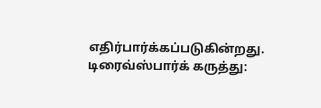எதிர்பார்க்கப்படுகின்றது.
டிரைவ்ஸ்பார்க் கருத்து: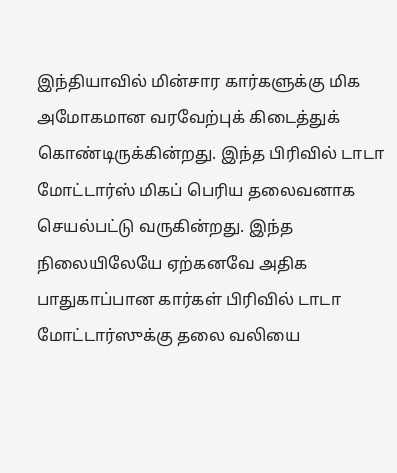இந்தியாவில் மின்சார கார்களுக்கு மிக அமோகமான வரவேற்புக் கிடைத்துக் கொண்டிருக்கின்றது. இந்த பிரிவில் டாடா மோட்டார்ஸ் மிகப் பெரிய தலைவனாக செயல்பட்டு வருகின்றது. இந்த நிலையிலேயே ஏற்கனவே அதிக பாதுகாப்பான கார்கள் பிரிவில் டாடா மோட்டார்ஸுக்கு தலை வலியை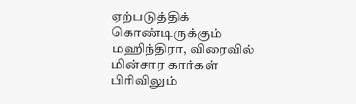ஏற்படுத்திக் கொண்டிருக்கும் மஹிந்திரா, விரைவில் மின்சார கார்கள் பிரிவிலும்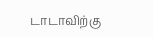டாடாவிற்கு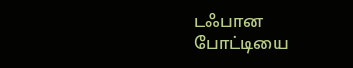டஃபான போட்டியை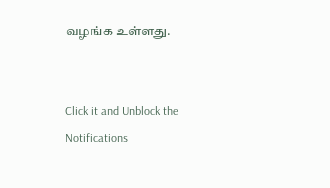வழங்க உள்ளது.


Click it and Unblock the Notifications